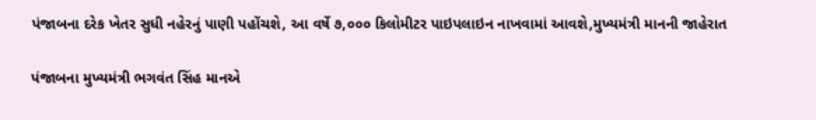પંજાબના દરેક ખેતર સુધી નહેરનું પાણી પહોંચશે, આ વર્ષે ૭,૦૦૦ કિલોમીટર પાઇપલાઇન નાખવામાં આવશે,મુખ્યમંત્રી માનની જાહેરાત

પંજાબના મુખ્યમંત્રી ભગવંત સિંહ માનએ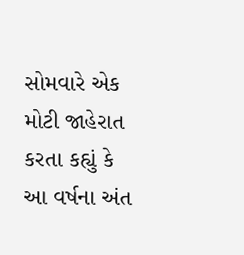સોમવારે એક મોટી જાહેરાત કરતા કહ્યું કે આ વર્ષના અંત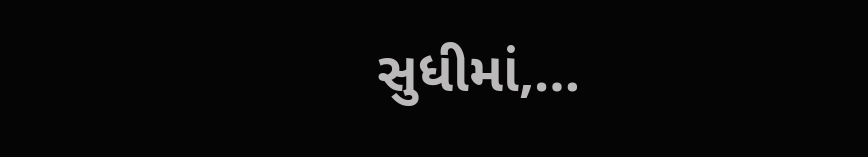સુધીમાં,…